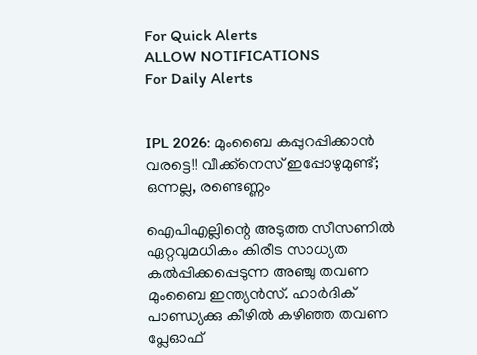For Quick Alerts
ALLOW NOTIFICATIONS
For Daily Alerts


IPL 2026: മുംബൈ കപ്പുറപ്പിക്കാന്‍ വരട്ടെ!! വീക്ക്‌നെസ് ഇപ്പോഴുമുണ്ട്; ഒന്നല്ല, രണ്ടെണ്ണം

ഐപിഎല്ലിന്റെ അടുത്ത സീസണില്‍ ഏറ്റവുമധികം കിരീട സാധ്യത കല്‍പ്പിക്കപ്പെടുന്ന അഞ്ചു തവണ മുംബൈ ഇന്ത്യന്‍സ്. ഹാര്‍ദിക് പാണ്ഡ്യക്കു കീഴില്‍ കഴിഞ്ഞ തവണ പ്ലേഓഫ്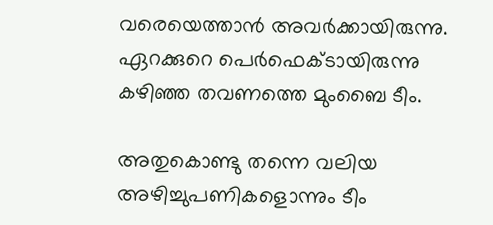വരെയെത്താന്‍ അവര്‍ക്കായിരുന്നു. ഏറക്കുറെ പെര്‍ഫെക്ടായിരുന്നു കഴിഞ്ഞ തവണത്തെ മുംബൈ ടീം.

അതുകൊണ്ടു തന്നെ വലിയ അഴിച്ചുപണികളൊന്നും ടീം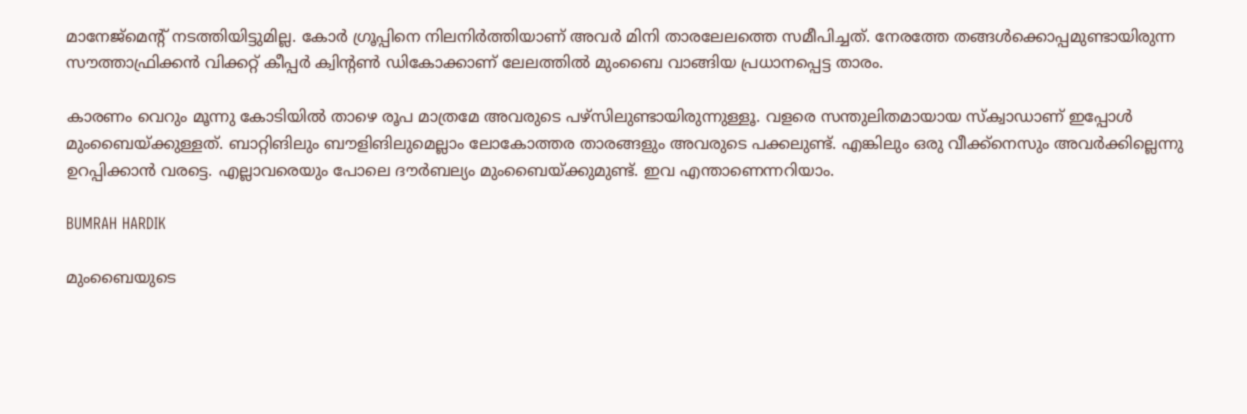മാനേജ്‌മെന്റ് നടത്തിയിട്ടുമില്ല. കോര്‍ ഗ്രൂപ്പിനെ നിലനിര്‍ത്തിയാണ് അവര്‍ മിനി താരലേലത്തെ സമീപിച്ചത്. നേരത്തേ തങ്ങള്‍ക്കൊപ്പമുണ്ടായിരുന്ന സൗത്താഫ്രിക്കന്‍ വിക്കറ്റ് കീപ്പര്‍ ക്വിന്റണ്‍ ഡികോക്കാണ് ലേലത്തില്‍ മുംബൈ വാങ്ങിയ പ്രധാനപ്പെട്ട താരം.

കാരണം വെറും മൂന്നു കോടിയില്‍ താഴെ രൂപ മാത്രമേ അവരുടെ പഴ്‌സിലുണ്ടായിരുന്നുള്ളൂ. വളരെ സന്തുലിതമായായ സ്‌ക്വാഡാണ് ഇപ്പോള്‍ മുംബൈയ്ക്കുള്ളത്. ബാറ്റിങിലും ബൗളിങിലുമെല്ലാം ലോകോത്തര താരങ്ങളും അവരുടെ പക്കലുണ്ട്. എങ്കിലും ഒരു വീക്ക്‌നെസും അവര്‍ക്കില്ലെന്നു ഉറപ്പിക്കാന്‍ വരട്ടെ. എല്ലാവരെയും പോലെ ദൗര്‍ബല്യം മുംബൈയ്ക്കുമുണ്ട്. ഇവ എന്താണെന്നറിയാം.

BUMRAH HARDIK

മുംബൈയുടെ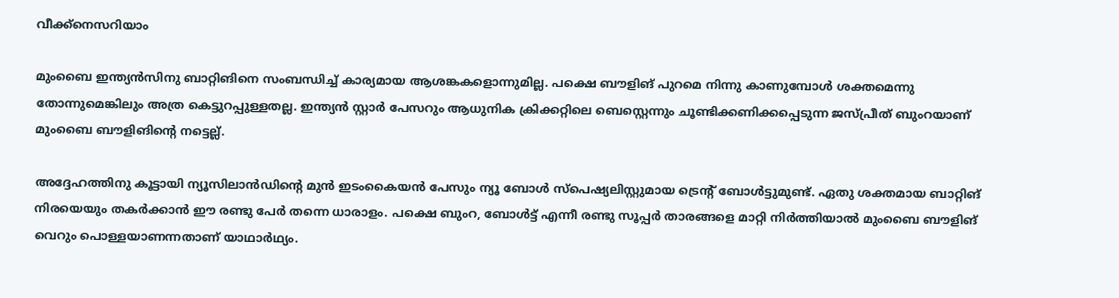വീക്ക്‌നെസറിയാം

മുംബൈ ഇന്ത്യന്‍സിനു ബാറ്റിങിനെ സംബന്ധിച്ച് കാര്യമായ ആശങ്കകളൊന്നുമില്ല. പക്ഷെ ബൗളിങ് പുറമെ നിന്നു കാണുമ്പോള്‍ ശക്തമെന്നു തോന്നുമെങ്കിലും അത്ര കെട്ടുറപ്പുള്ളതല്ല. ഇന്ത്യന്‍ സ്റ്റാര്‍ പേസറും ആധുനിക ക്രിക്കറ്റിലെ ബെസ്റ്റെന്നും ചൂണ്ടിക്കണിക്കപ്പെടുന്ന ജസ്പ്രീത് ബുംറയാണ് മുംബൈ ബൗളിങിന്റെ നട്ടെല്ല്.

അദ്ദേഹത്തിനു കൂട്ടായി ന്യൂസിലാന്‍ഡിന്റെ മുന്‍ ഇടംകൈയന്‍ പേസും ന്യൂ ബോള്‍ സ്‌പെഷ്യലിസ്റ്റുമായ ട്രെന്റ് ബോള്‍ട്ടുമുണ്ട്. ഏതു ശക്തമായ ബാറ്റിങ് നിരയെയും തകര്‍ക്കാന്‍ ഈ രണ്ടു പേര്‍ തന്നെ ധാരാളം. പക്ഷെ ബുംറ, ബോള്‍ട്ട് എന്നീ രണ്ടു സൂപ്പര്‍ താരങ്ങളെ മാറ്റി നിര്‍ത്തിയാല്‍ മുംബൈ ബൗളിങ് വെറും പൊള്ളയാണന്നതാണ് യാഥാര്‍ഥ്യം.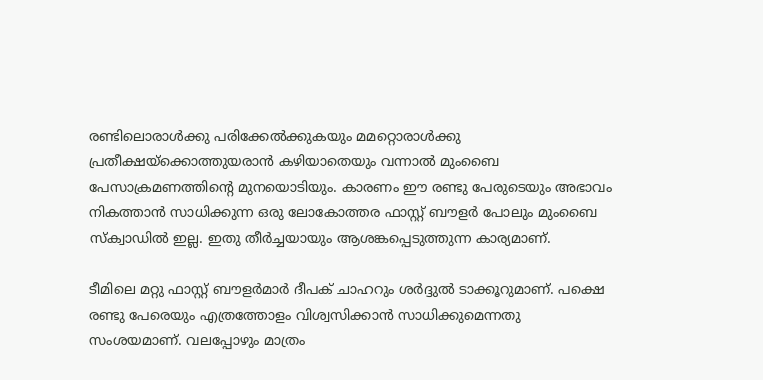രണ്ടിലൊരാള്‍ക്കു പരിക്കേല്‍ക്കുകയും മമറ്റൊരാള്‍ക്കു പ്രതീക്ഷയ്‌ക്കൊത്തുയരാന്‍ കഴിയാതെയും വന്നാല്‍ മുംബൈ പേസാക്രമണത്തിന്റെ മുനയൊടിയും. കാരണം ഈ രണ്ടു പേരുടെയും അഭാവം നികത്താന്‍ സാധിക്കുന്ന ഒരു ലോകോത്തര ഫാസ്റ്റ് ബൗളര്‍ പോലും മുംബൈ സ്‌ക്വാഡില്‍ ഇല്ല. ഇതു തീര്‍ച്ചയായും ആശങ്കപ്പെടുത്തുന്ന കാര്യമാണ്.

ടീമിലെ മറ്റു ഫാസ്റ്റ് ബൗളര്‍മാര്‍ ദീപക് ചാഹറും ശര്‍ദ്ദുല്‍ ടാക്കൂറുമാണ്. പക്ഷെ രണ്ടു പേരെയും എത്രത്തോളം വിശ്വസിക്കാന്‍ സാധിക്കുമെന്നതു സംശയമാണ്. വലപ്പോഴും മാത്രം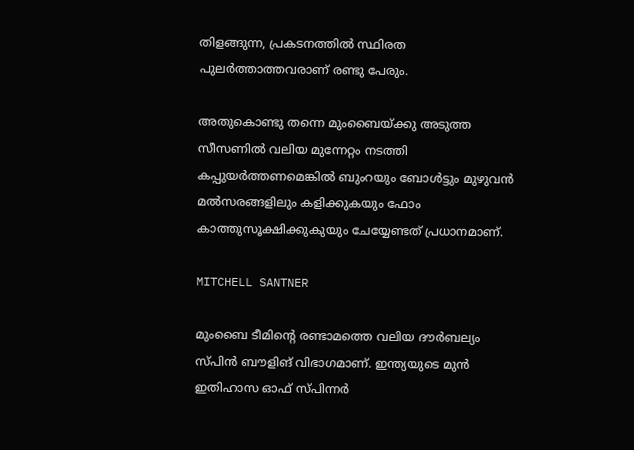തിളങ്ങുന്ന, പ്രകടനത്തില്‍ സ്ഥിരത പുലര്‍ത്താത്തവരാണ് രണ്ടു പേരും.

അതുകൊണ്ടു തന്നെ മുംബൈയ്ക്കു അടുത്ത സീസണില്‍ വലിയ മുന്നേറ്റം നടത്തി കപ്പുയര്‍ത്തണമെങ്കില്‍ ബുംറയും ബോള്‍ട്ടും മുഴുവന്‍ മല്‍സരങ്ങളിലും കളിക്കുകയും ഫോം കാത്തുസൂക്ഷിക്കുകുയും ചേയ്യേണ്ടത് പ്രധാനമാണ്.

MITCHELL SANTNER

മുംബൈ ടീമിന്റെ രണ്ടാമത്തെ വലിയ ദൗര്‍ബല്യം സ്പിന്‍ ബൗളിങ് വിഭാഗമാണ്. ഇന്ത്യയുടെ മുന്‍ ഇതിഹാസ ഓഫ് സ്പിന്നര്‍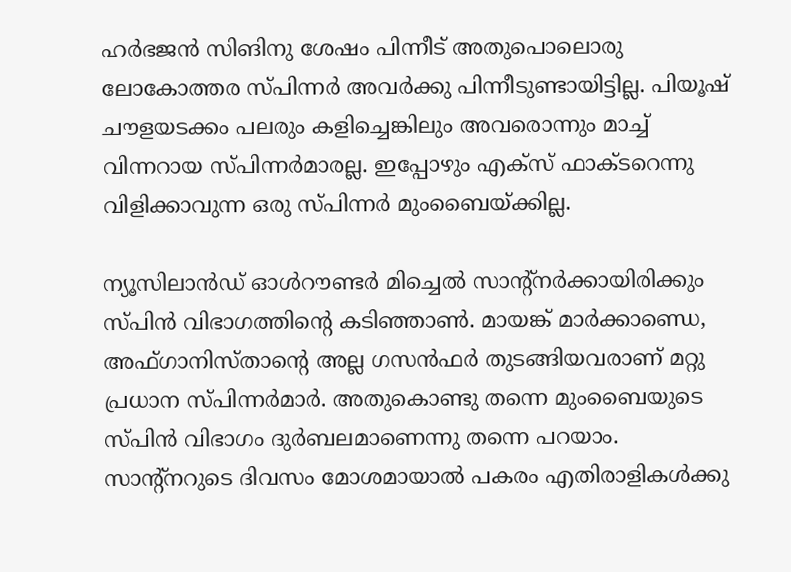ഹര്‍ഭജന്‍ സിങിനു ശേഷം പിന്നീട് അതുപൊലൊരു ലോകോത്തര സ്പിന്നര്‍ അവര്‍ക്കു പിന്നീടുണ്ടായിട്ടില്ല. പിയൂഷ് ചൗളയടക്കം പലരും കളിച്ചെങ്കിലും അവരൊന്നും മാച്ച് വിന്നറായ സ്പിന്നര്‍മാരല്ല. ഇപ്പോഴും എക്‌സ് ഫാക്ടറെന്നു വിളിക്കാവുന്ന ഒരു സ്പിന്നര്‍ മുംബൈയ്ക്കില്ല.

ന്യൂസിലാന്‍ഡ് ഓള്‍റൗണ്ടര്‍ മിച്ചെല്‍ സാന്റ്‌നര്‍ക്കായിരിക്കും സ്പിന്‍ വിഭാഗത്തിന്റെ കടിഞ്ഞാണ്‍. മായങ്ക് മാര്‍ക്കാണ്ഡെ, അഫ്ഗാനിസ്താന്റെ അല്ല ഗസന്‍ഫര്‍ തുടങ്ങിയവരാണ് മറ്റു പ്രധാന സ്പിന്നര്‍മാര്‍. അതുകൊണ്ടു തന്നെ മുംബൈയുടെ സ്പിന്‍ വിഭാഗം ദുര്‍ബലമാണെന്നു തന്നെ പറയാം. സാന്റ്‌നറുടെ ദിവസം മോശമായാല്‍ പകരം എതിരാളികള്‍ക്കു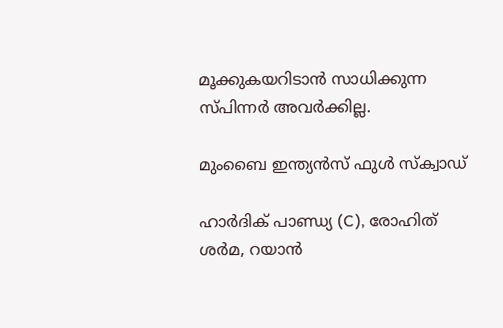മൂക്കുകയറിടാന്‍ സാധിക്കുന്ന സ്പിന്നര്‍ അവര്‍ക്കില്ല.

മുംബൈ ഇന്ത്യന്‍സ് ഫുള്‍ സ്‌ക്വാഡ്

ഹാര്‍ദിക് പാണ്ഡ്യ (C), രോഹിത് ശര്‍മ, റയാന്‍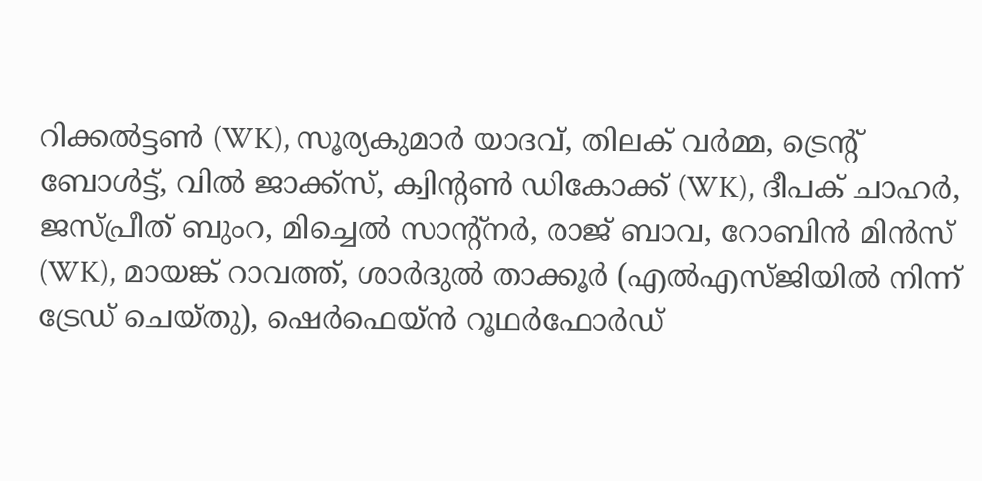റിക്കല്‍ട്ടണ്‍ (WK), സൂര്യകുമാര്‍ യാദവ്, തിലക് വര്‍മ്മ, ട്രെന്റ് ബോള്‍ട്ട്, വില്‍ ജാക്ക്സ്, ക്വിന്റണ്‍ ഡികോക്ക് (WK), ദീപക് ചാഹര്‍, ജസ്പ്രീത് ബുംറ, മിച്ചെല്‍ സാന്റ്നര്‍, രാജ് ബാവ, റോബിന്‍ മിന്‍സ് (WK), മായങ്ക് റാവത്ത്, ശാര്‍ദുല്‍ താക്കൂര്‍ (എല്‍എസ്ജിയില്‍ നിന്ന് ട്രേഡ് ചെയ്തു), ഷെര്‍ഫെയ്ന്‍ റൂഥര്‍ഫോര്‍ഡ്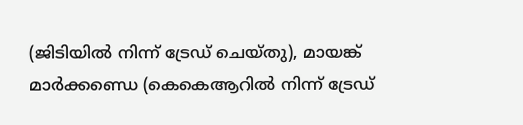(ജിടിയില്‍ നിന്ന് ട്രേഡ് ചെയ്തു), മായങ്ക് മാര്‍ക്കണ്ഡെ (കെകെആറില്‍ നിന്ന് ട്രേഡ്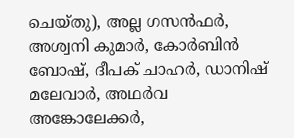ചെയ്തു), അല്ല ഗസന്‍ഫര്‍, അശ്വനി കുമാര്‍, കോര്‍ബിന്‍ ബോഷ്, ദീപക് ചാഹര്‍, ഡാനിഷ് മലേവാര്‍, അഥര്‍വ അങ്കോലേക്കര്‍,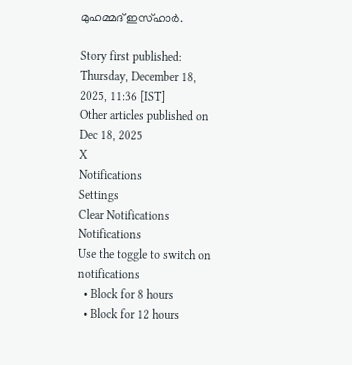മുഹമ്മദ് ഇസ്ഹാര്‍.

Story first published: Thursday, December 18, 2025, 11:36 [IST]
Other articles published on Dec 18, 2025
X
Notifications
Settings
Clear Notifications
Notifications
Use the toggle to switch on notifications
  • Block for 8 hours
  • Block for 12 hours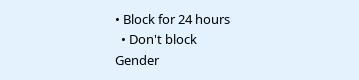• Block for 24 hours
  • Don't block
Gender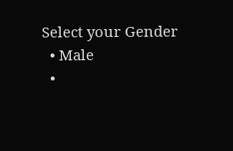Select your Gender
  • Male
  •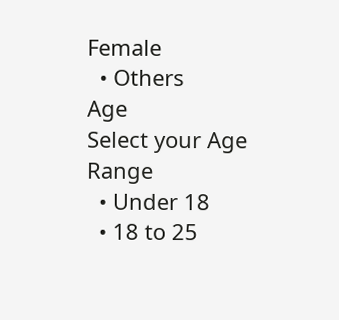Female
  • Others
Age
Select your Age Range
  • Under 18
  • 18 to 25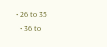• 26 to 35
  • 36 to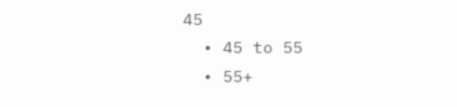45
  • 45 to 55
  • 55+